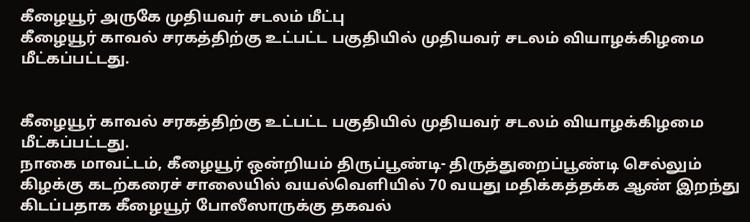கீழையூர் அருகே முதியவர் சடலம் மீட்பு
கீழையூர் காவல் சரகத்திற்கு உட்பட்ட பகுதியில் முதியவர் சடலம் வியாழக்கிழமை மீட்கப்பட்டது.


கீழையூர் காவல் சரகத்திற்கு உட்பட்ட பகுதியில் முதியவர் சடலம் வியாழக்கிழமை மீட்கப்பட்டது.
நாகை மாவட்டம், கீழையூர் ஒன்றியம் திருப்பூண்டி- திருத்துறைப்பூண்டி செல்லும் கிழக்கு கடற்கரைச் சாலையில் வயல்வெளியில் 70 வயது மதிக்கத்தக்க ஆண் இறந்து கிடப்பதாக கீழையூர் போலீஸாருக்கு தகவல்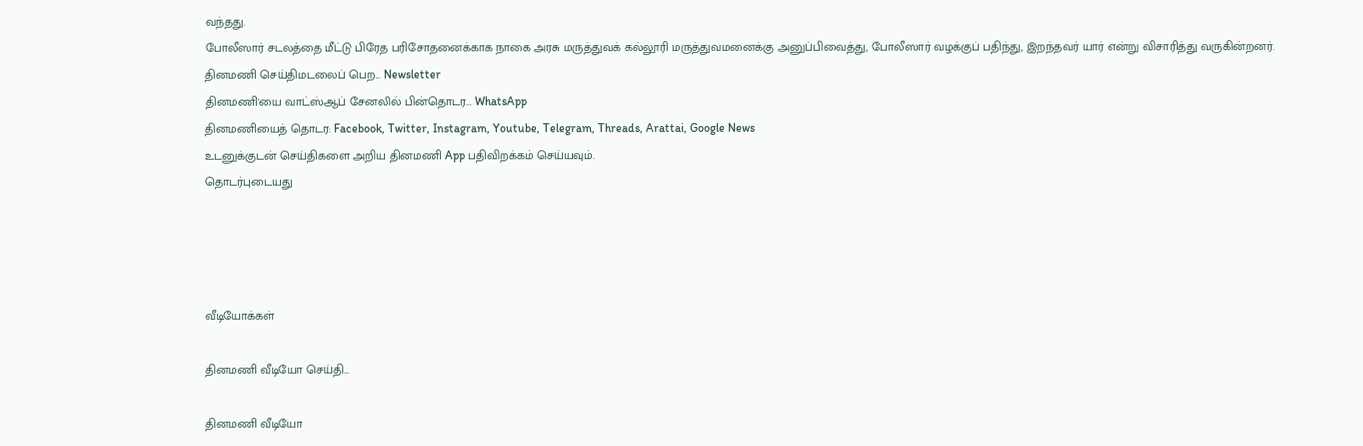வந்தது.
போலீஸார் சடலத்தை மீட்டு பிரேத பரிசோதனைக்காக நாகை அரசு மருத்துவக் கல்லூரி மருத்துவமனைக்கு அனுப்பிவைத்து, போலீஸார் வழக்குப் பதிந்து, இறந்தவர் யார் என்று விசாரித்து வருகின்றனர்.
தினமணி செய்திமடலைப் பெற... Newsletter
தினமணி'யை வாட்ஸ்ஆப் சேனலில் பின்தொடர... WhatsApp
தினமணியைத் தொடர: Facebook, Twitter, Instagram, Youtube, Telegram, Threads, Arattai, Google News
உடனுக்குடன் செய்திகளை அறிய தினமணி App பதிவிறக்கம் செய்யவும்.
தொடர்புடையது




வீடியோக்கள்

தினமணி வீடியோ செய்தி...

தினமணி வீடியோ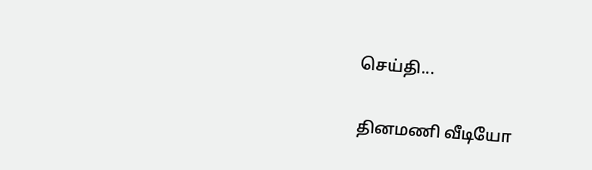செய்தி...

தினமணி வீடியோ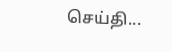செய்தி...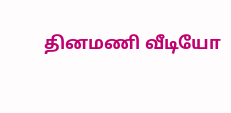தினமணி வீடியோ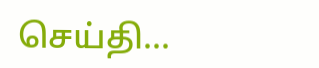செய்தி...